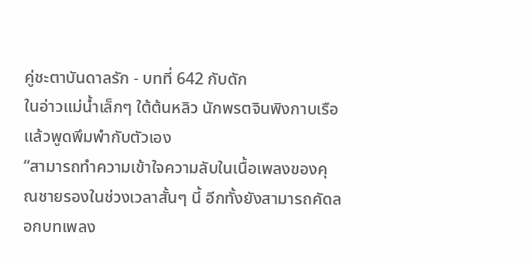คู่ชะตาบันดาลรัก - บทที่ 642 กับดัก
ในอ่าวแม่น้ำเล็กๆ ใต้ต้นหลิว นักพรตจินพิงกาบเรือแล้วพูดพึมพำกับตัวเอง
“สามารถทำความเข้าใจความลับในเนื้อเพลงของคุณชายรองในช่วงเวลาสั้นๆ นี้ อีกทั้งยังสามารถคัดลอกบทเพลง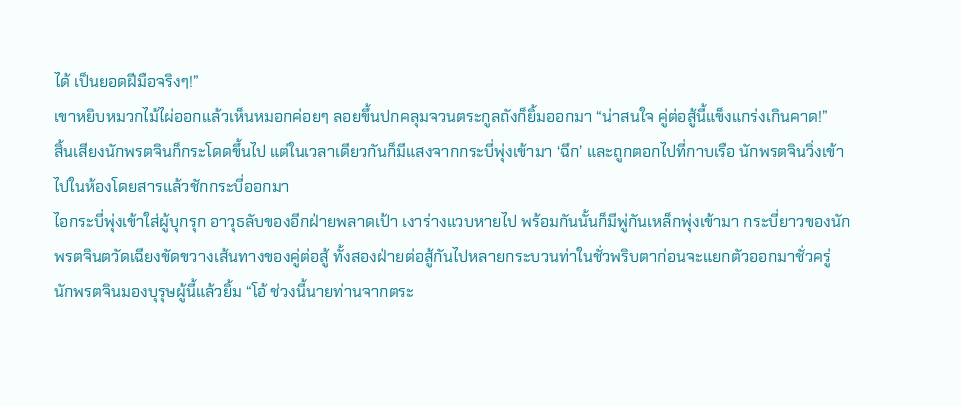ได้ เป็นยอดฝีมือจริงๆ!”
เขาหยิบหมวกไม้ไผ่ออกแล้วเห็นหมอกค่อยๆ ลอยขึ้นปกคลุมจวนตระกูลถังก็ยิ้มออกมา “น่าสนใจ คู่ต่อสู้นี้แข็งแกร่งเกินคาด!”
สิ้นเสียงนักพรตจินก็กระโดดขึ้นไป แต่ในเวลาเดียวกันก็มีแสงจากกระบี่พุ่งเข้ามา ‘ฉึก’ และถูกตอกไปที่กาบเรือ นักพรตจินวิ่งเข้าไปในห้องโดยสารแล้วชักกระบี่ออกมา
ไอกระบี่พุ่งเข้าใส่ผู้บุกรุก อาวุธลับของอีกฝ่ายพลาดเป้า เงาร่างแวบหายไป พร้อมกันนั้นก็มีพู่กันเหล็กพุ่งเข้ามา กระบี่ยาวของนักพรตจินตวัดเฉียงขัดขวางเส้นทางของคู่ต่อสู้ ทั้งสองฝ่ายต่อสู้กันไปหลายกระบวนท่าในชั่วพริบตาก่อนจะแยกตัวออกมาชั่วครู่
นักพรตจินมองบุรุษผู้นี้แล้วยิ้ม “โอ้ ช่วงนี้นายท่านจากตระ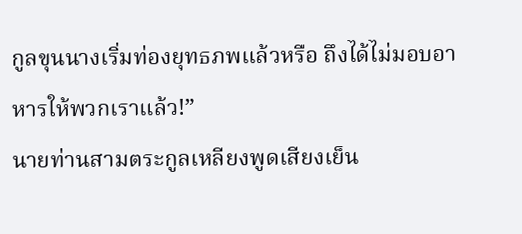กูลขุนนางเริ่มท่องยุทธภพแล้วหรือ ถึงได้ไม่มอบอาหารให้พวกเราแล้ว!”
นายท่านสามตระกูลเหลียงพูดเสียงเย็น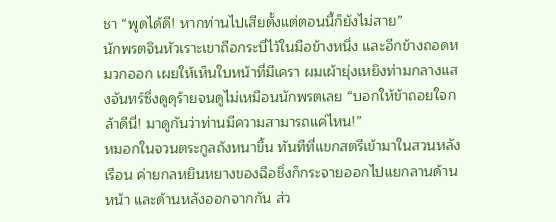ชา “พูดได้ดี! หากท่านไปเสียตั้งแต่ตอนนี้ก็ยังไม่สาย”
นักพรตจินหัวเราะเขาถือกระบี่ไว้ในมือข้างหนึ่ง และอีกข้างถอดหมวกออก เผยให้เห็นใบหน้าที่มีเครา ผมเผ้ายุ่งเหยิงท่ามกลางแสงจันทร์ซึ่งดูดุร้ายจนดูไม่เหมือนนักพรตเลย “บอกให้ข้าถอยใจกล้าดีนี่! มาดูกันว่าท่านมีความสามารถแค่ไหน!”
หมอกในจวนตระกูลถังหนาขึ้น ทันทีที่แขกสตรีเข้ามาในสวนหลังเรือน ค่ายกลหยินหยางของฉือชิ่งก็กระจายออกไปแยกลานด้านหน้า และด้านหลังออกจากกัน ส่ว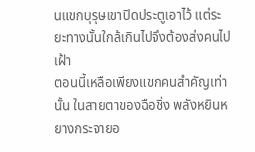นแขกบุรุษเขาปิดประตูเอาไว้ แต่ระยะทางนั้นใกล้เกินไปจึงต้องส่งคนไปเฝ้า
ตอนนี้เหลือเพียงแขกคนสำคัญเท่านั้น ในสายตาของฉือชิ่ง พลังหยินหยางกระจายอ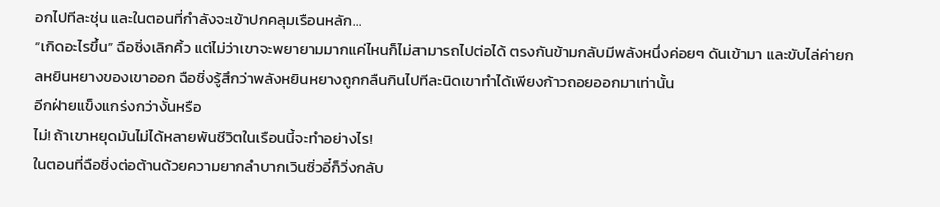อกไปทีละชุ่น และในตอนที่กำลังจะเข้าปกคลุมเรือนหลัก…
“เกิดอะไรขึ้น” ฉือชิ่งเลิกคิ้ว แต่ไม่ว่าเขาจะพยายามมากแค่ไหนก็ไม่สามารถไปต่อได้ ตรงกันข้ามกลับมีพลังหนึ่งค่อยๆ ดันเข้ามา และขับไล่ค่ายกลหยินหยางของเขาออก ฉือชิ่งรู้สึกว่าพลังหยินหยางถูกกลืนกินไปทีละนิดเขาทำได้เพียงก้าวถอยออกมาเท่านั้น
อีกฝ่ายแข็งแกร่งกว่างั้นหรือ
ไม่! ถ้าเขาหยุดมันไม่ได้หลายพันชีวิตในเรือนนี้จะทำอย่างไร!
ในตอนที่ฉือชิ่งต่อต้านด้วยความยากลำบากเวินซิ่วอี๋ก็วิ่งกลับ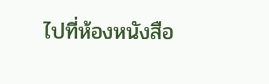ไปที่ห้องหนังสือ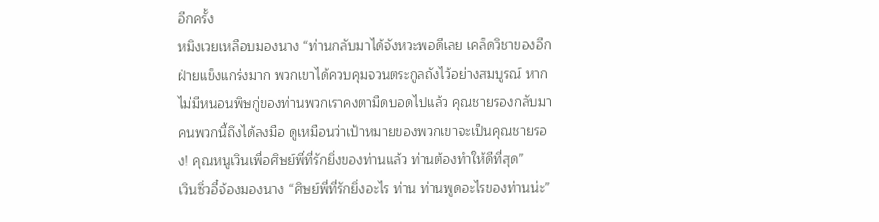อีกครั้ง
หมิงเวยเหลือบมองนาง “ท่านกลับมาได้จังหวะพอดีเลย เคล็ดวิชาของอีกฝ่ายแข็งแกร่งมาก พวกเขาได้ควบคุมจวนตระกูลถังไว้อย่างสมบูรณ์ หากไม่มีหนอนพิษกู่ของท่านพวกเราคงตามืดบอดไปแล้ว คุณชายรองกลับมาคนพวกนี้ถึงได้ลงมือ ดูเหมือนว่าเป้าหมายของพวกเขาจะเป็นคุณชายรอง! คุณหนูเวินเพื่อศิษย์พี่ที่รักยิ่งของท่านแล้ว ท่านต้องทำให้ดีที่สุด”
เวินซิ่วอี๋จ้องมองนาง “ศิษย์พี่ที่รักยิ่งอะไร ท่าน ท่านพูดอะไรของท่านน่ะ”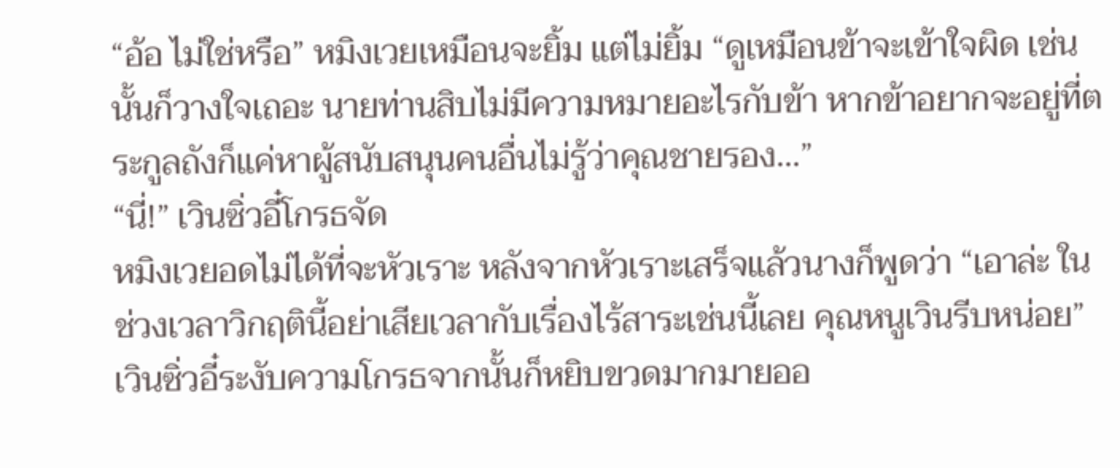“อ้อ ไม่ใช่หรือ” หมิงเวยเหมือนจะยิ้ม แต่ไม่ยิ้ม “ดูเหมือนข้าจะเข้าใจผิด เช่นนั้นก็วางใจเถอะ นายท่านสิบไม่มีความหมายอะไรกับข้า หากข้าอยากจะอยู่ที่ตระกูลถังก็แค่หาผู้สนับสนุนคนอื่นไม่รู้ว่าคุณชายรอง…”
“นี่!” เวินซิ่วอี๋โกรธจัด
หมิงเวยอดไม่ได้ที่จะหัวเราะ หลังจากหัวเราะเสร็จแล้วนางก็พูดว่า “เอาล่ะ ในช่วงเวลาวิกฤตินี้อย่าเสียเวลากับเรื่องไร้สาระเช่นนี้เลย คุณหนูเวินรีบหน่อย”
เวินซิ่วอี๋ระงับความโกรธจากนั้นก็หยิบขวดมากมายออ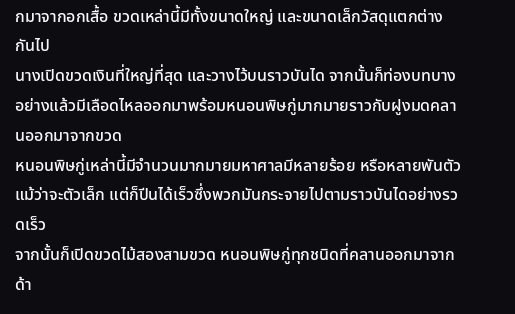กมาจากอกเสื้อ ขวดเหล่านี้มีทั้งขนาดใหญ่ และขนาดเล็กวัสดุแตกต่างกันไป
นางเปิดขวดเงินที่ใหญ่ที่สุด และวางไว้บนราวบันได จากนั้นก็ท่องบทบางอย่างแล้วมีเลือดไหลออกมาพร้อมหนอนพิษกู่มากมายราวกับฝูงมดคลานออกมาจากขวด
หนอนพิษกู่เหล่านี้มีจำนวนมากมายมหาศาลมีหลายร้อย หรือหลายพันตัว แม้ว่าจะตัวเล็ก แต่ก็ปีนได้เร็วซึ่งพวกมันกระจายไปตามราวบันไดอย่างรวดเร็ว
จากนั้นก็เปิดขวดไม้สองสามขวด หนอนพิษกู่ทุกชนิดที่คลานออกมาจากด้า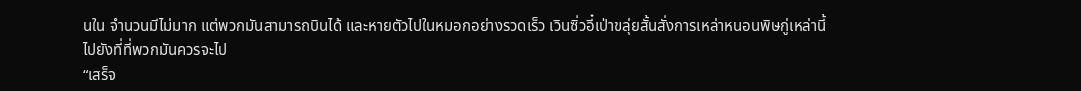นใน จำนวนมีไม่มาก แต่พวกมันสามารถบินได้ และหายตัวไปในหมอกอย่างรวดเร็ว เวินซิ่วอี๋เป่าขลุ่ยสั้นสั่งการเหล่าหนอนพิษกู่เหล่านี้ไปยังที่ที่พวกมันควรจะไป
“เสร็จ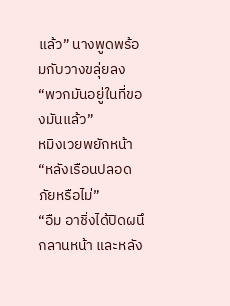แล้ว” นางพูดพร้อมกับวางขลุ่ยลง “พวกมันอยู่ในที่ของมันแล้ว”
หมิงเวยพยักหน้า “หลังเรือนปลอดภัยหรือไม่”
“อืม อาชิ่งได้ปิดผนึกลานหน้า และหลัง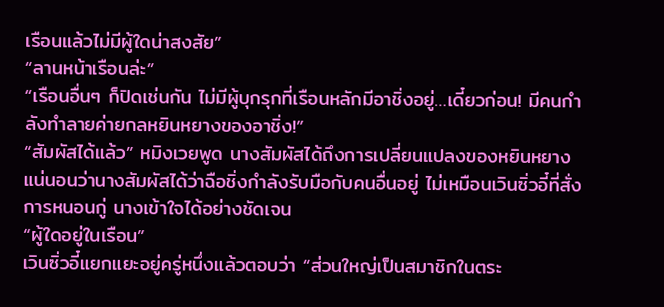เรือนแล้วไม่มีผู้ใดน่าสงสัย”
“ลานหน้าเรือนล่ะ”
“เรือนอื่นๆ ก็ปิดเช่นกัน ไม่มีผู้บุกรุกที่เรือนหลักมีอาชิ่งอยู่…เดี๋ยวก่อน! มีคนกำลังทำลายค่ายกลหยินหยางของอาชิ่ง!”
“สัมผัสได้แล้ว” หมิงเวยพูด นางสัมผัสได้ถึงการเปลี่ยนแปลงของหยินหยาง แน่นอนว่านางสัมผัสได้ว่าฉือชิ่งกำลังรับมือกับคนอื่นอยู่ ไม่เหมือนเวินซิ่วอี๋ที่สั่งการหนอนกู่ นางเข้าใจได้อย่างชัดเจน
“ผู้ใดอยู่ในเรือน”
เวินซิ่วอี๋แยกแยะอยู่ครู่หนึ่งแล้วตอบว่า “ส่วนใหญ่เป็นสมาชิกในตระ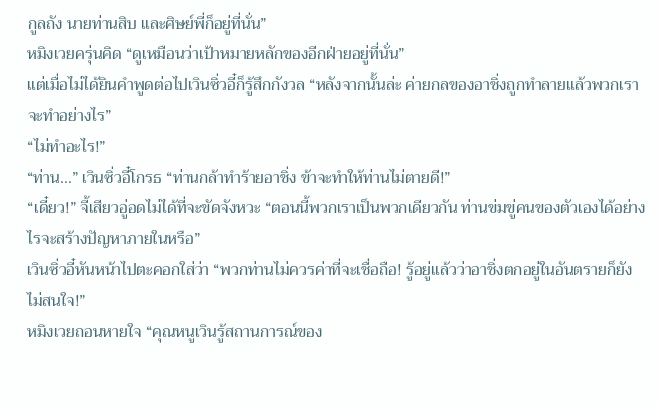กูลถัง นายท่านสิบ และศิษย์พี่ก็อยู่ที่นั่น”
หมิงเวยครุ่นคิด “ดูเหมือนว่าเป้าหมายหลักของอีกฝ่ายอยู่ที่นั่น”
แต่เมื่อไม่ได้ยินคำพูดต่อไปเวินซิ่วอี๋ก็รู้สึกกังวล “หลังจากนั้นล่ะ ค่ายกลของอาชิ่งถูกทำลายแล้วพวกเราจะทำอย่างไร”
“ไม่ทำอะไร!”
“ท่าน…” เวินซิ่วอี๋โกรธ “ท่านกล้าทำร้ายอาชิ่ง ข้าจะทำให้ท่านไม่ตายดี!”
“เดี๋ยว!” จี้เสียวอู่อดไม่ได้ที่จะขัดจังหวะ “ตอนนี้พวกเราเป็นพวกเดียวกัน ท่านข่มขู่คนของตัวเองได้อย่างไรจะสร้างปัญหาภายในหรือ”
เวินซิ่วอี๋หันหน้าไปตะคอกใส่ว่า “พวกท่านไม่ควรค่าที่จะเชื่อถือ! รู้อยู่แล้วว่าอาชิ่งตกอยู่ในอันตรายก็ยังไม่สนใจ!”
หมิงเวยถอนหายใจ “คุณหนูเวินรู้สถานการณ์ของ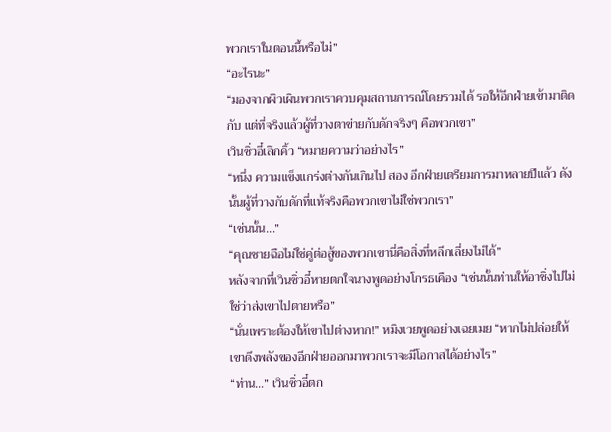พวกเราในตอนนี้หรือไม่”
“อะไรนะ”
“มองจากผิวเผินพวกเราควบคุมสถานการณ์โดยรวมได้ รอให้อีกฝ่ายเข้ามาติดกับ แต่ที่จริงแล้วผู้ที่วางตาข่ายกับดักจริงๆ คือพวกเขา”
เวินซิ่วอี๋เลิกคิ้ว “หมายความว่าอย่างไร”
“หนึ่ง ความแข็งแกร่งต่างกันเกินไป สอง อีกฝ่ายเตรียมการมาหลายปีแล้ว ดังนั้นผู้ที่วางกับดักที่แท้จริงคือพวกเขาไม่ใช่พวกเรา”
“เช่นนั้น…”
“คุณชายฉือไม่ใช่คู่ต่อสู้ของพวกเขานี่คือสิ่งที่หลีกเลี่ยงไม่ได้”
หลังจากที่เวินซิ่วอี๋หายตกใจนางพูดอย่างโกรธเคือง “เช่นนั้นท่านให้อาชิ่งไปไม่ใช่ว่าส่งเขาไปตายหรือ”
“นั่นเพราะต้องให้เขาไปต่างหาก!” หมิงเวยพูดอย่างเฉยเมย “หากไม่ปล่อยให้เขาดึงพลังของอีกฝ่ายออกมาพวกเราจะมีโอกาสได้อย่างไร”
“ท่าน…” เวินซิ่วอี๋ตก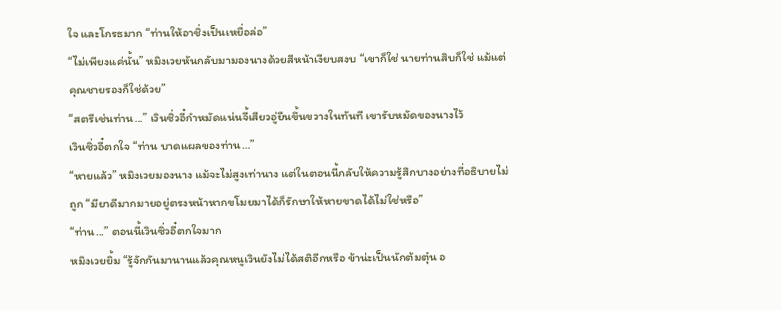ใจ และโกรธมาก “ท่านให้อาชิ่งเป็นเหยื่อล่อ”
“ไม่เพียงแค่นั้น” หมิงเวยหันกลับมามองนางด้วยสีหน้าเงียบสงบ “เขาก็ใช่ นายท่านสิบก็ใช่ แม้แต่คุณชายรองก็ใช่ด้วย”
“สตรีเช่นท่าน...” เวินซิ่วอี๋กำหมัดแน่นจี้เสียวอู่ยืนขึ้นขวางในทันที เขารับหมัดของนางไว้
เวินซิ่วอี๋ตกใจ “ท่าน บาดแผลของท่าน…”
“หายแล้ว” หมิงเวยมองนาง แม้จะไม่สูงเท่านาง แต่ในตอนนี้กลับให้ความรู้สึกบางอย่างที่อธิบายไม่ถูก “มียาดีมากมายอยู่ตรงหน้าหากขโมยมาได้ก็รักษาให้หายขาดได้ไม่ใช่หรือ”
“ท่าน...” ตอนนี้เวินซิ่วอี๋ตกใจมาก
หมิงเวยยิ้ม “รู้จักกันมานานแล้วคุณหนูเวินยังไม่ได้สติอีกหรือ ข้าน่ะเป็นนักต้มตุ๋น อ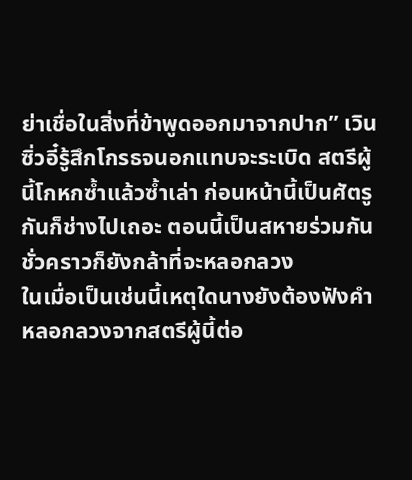ย่าเชื่อในสิ่งที่ข้าพูดออกมาจากปาก” เวินซิ่วอี๋รู้สึกโกรธจนอกแทบจะระเบิด สตรีผู้นี้โกหกซ้ำแล้วซ้ำเล่า ก่อนหน้านี้เป็นศัตรูกันก็ช่างไปเถอะ ตอนนี้เป็นสหายร่วมกันชั่วคราวก็ยังกล้าที่จะหลอกลวง
ในเมื่อเป็นเช่นนี้เหตุใดนางยังต้องฟังคำหลอกลวงจากสตรีผู้นี้ต่อ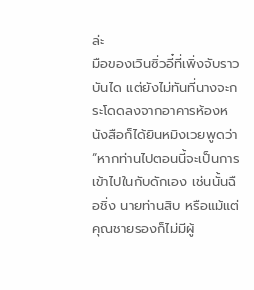ล่ะ
มือของเวินซิ่วอี๋ที่เพิ่งจับราวบันได แต่ยังไม่ทันที่นางจะกระโดดลงจากอาคารห้องหนังสือก็ได้ยินหมิงเวยพูดว่า “หากท่านไปตอนนี้จะเป็นการเข้าไปในกับดักเอง เช่นนั้นฉือชิ่ง นายท่านสิบ หรือแม้แต่คุณชายรองก็ไม่มีผู้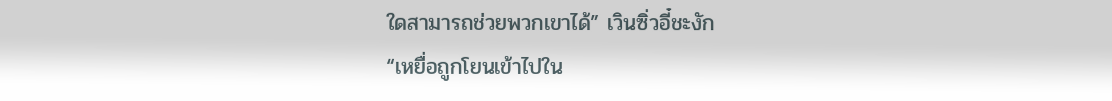ใดสามารถช่วยพวกเขาได้” เวินซิ่วอี๋ชะงัก
“เหยื่อถูกโยนเข้าไปใน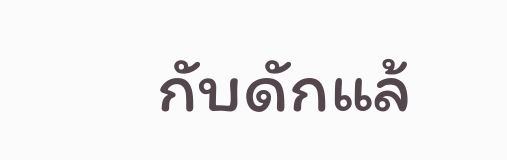กับดักแล้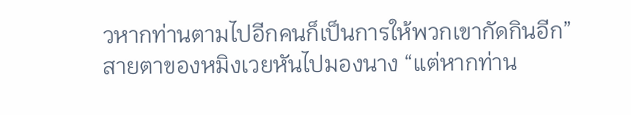วหากท่านตามไปอีกคนก็เป็นการให้พวกเขากัดกินอีก” สายตาของหมิงเวยหันไปมองนาง “แต่หากท่าน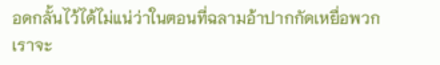อดกลั้นไว้ได้ไม่แน่ว่าในตอนที่ฉลามอ้าปากกัดเหยื่อพวกเราจะ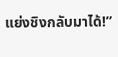แย่งชิงกลับมาได้!”